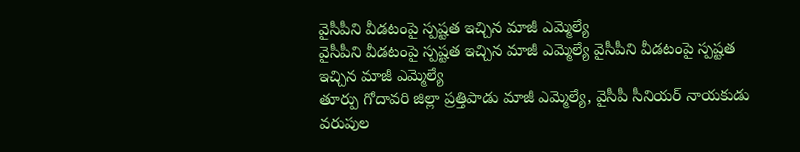వైసీపీని వీడటంపై స్పష్టత ఇచ్చిన మాజీ ఎమ్మెల్యే
వైసీపీని వీడటంపై స్పష్టత ఇచ్చిన మాజీ ఎమ్మెల్యే వైసీపీని వీడటంపై స్పష్టత ఇచ్చిన మాజీ ఎమ్మెల్యే
తూర్పు గోదావరి జిల్లా ప్రత్తిపాడు మాజీ ఎమ్మెల్యే, వైసీపీ సీనియర్ నాయకుడు వరుపుల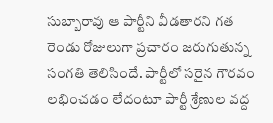సుబ్బారావు ఆ పార్టీని వీడతారని గత రెండు రోజులుగా ప్రచారం జరుగుతున్న సంగతి తెలిసిందే. పార్టీలో సరైన గౌరవం లభించడం లేదంటూ పార్టీ శ్రేణుల వద్ద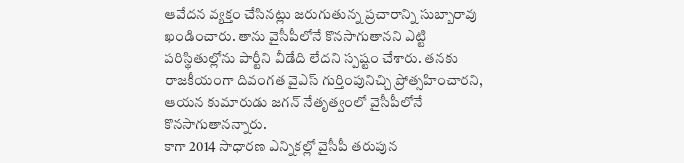ఆవేదన వ్యక్తం చేసినట్లు జరుగుతున్న ప్రచారాన్ని సుబ్బారావు ఖండించారు. తాను వైసీపీలోనే కొనసాగుతానని ఎట్టి పరిస్థితుల్లోను పార్టీని వీడేది లేదని స్పష్టం చేశారు. తనకు రాజకీయంగా దివంగత వైఎస్ గుర్తింపునిచ్చి ప్రోత్సహించారని, ఆయన కుమారుడు జగన్ నేతృత్వంలో వైసీపీలోనే కొనసాగుతానన్నారు.
కాగా 2014 సాధారణ ఎన్నికల్లో వైసీపీ తరుపున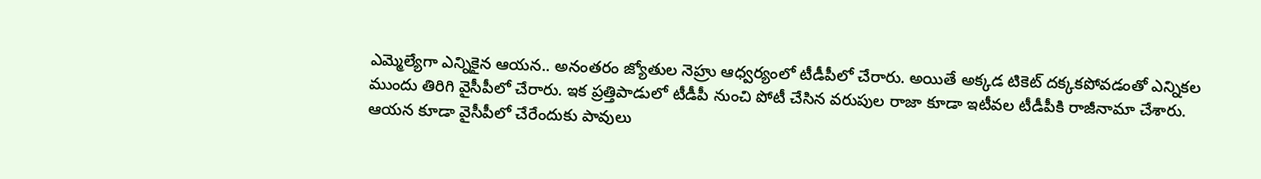ఎమ్మెల్యేగా ఎన్నికైన ఆయన.. అనంతరం జ్యోతుల నెహ్రు ఆధ్వర్యంలో టీడీపీలో చేరారు. అయితే అక్కడ టికెట్ దక్కకపోవడంతో ఎన్నికల ముందు తిరిగి వైసీపీలో చేరారు. ఇక ప్రత్తిపాడులో టీడీపీ నుంచి పోటీ చేసిన వరుపుల రాజా కూడా ఇటీవల టీడీపీకి రాజీనామా చేశారు. ఆయన కూడా వైసీపీలో చేరేందుకు పావులు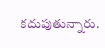కదుపుతున్నారు.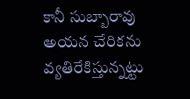కానీ సుబ్బారావు అయన చేరికను వ్యతిరేకిస్తున్నట్టు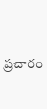ప్రచారం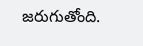జరుగుతోంది.